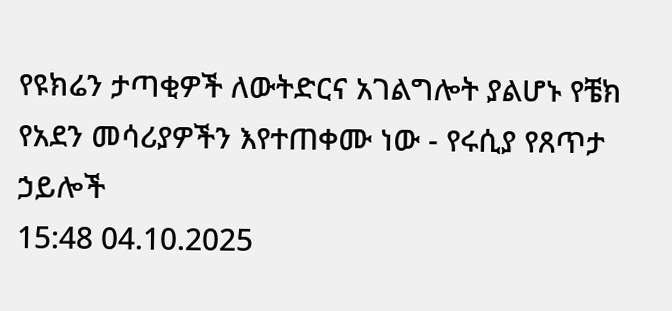የዩክሬን ታጣቂዎች ለውትድርና አገልግሎት ያልሆኑ የቼክ የአደን መሳሪያዎችን እየተጠቀሙ ነው - የሩሲያ የጸጥታ ኃይሎች
15:48 04.10.2025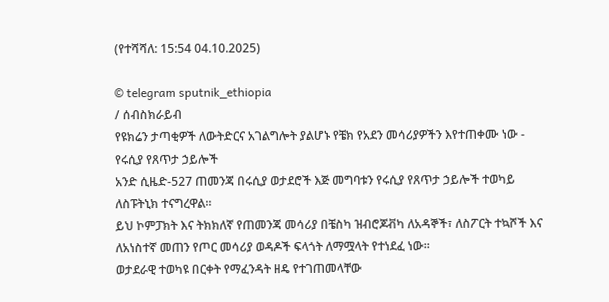(የተሻሻለ: 15:54 04.10.2025)

© telegram sputnik_ethiopia
/ ሰብስክራይብ
የዩክሬን ታጣቂዎች ለውትድርና አገልግሎት ያልሆኑ የቼክ የአደን መሳሪያዎችን እየተጠቀሙ ነው - የሩሲያ የጸጥታ ኃይሎች
አንድ ሲዜድ-527 ጠመንጃ በሩሲያ ወታደሮች እጅ መግባቱን የሩሲያ የጸጥታ ኃይሎች ተወካይ ለስፑትኒክ ተናግረዋል።
ይህ ኮምፓክት እና ትክክለኛ የጠመንጃ መሳሪያ በቼስካ ዝብሮጆቭካ ለአዳኞች፣ ለስፖርት ተኳሾች እና ለአነስተኛ መጠን የጦር መሳሪያ ወዳዶች ፍላጎት ለማሟላት የተነደፈ ነው።
ወታደራዊ ተወካዩ በርቀት የማፈንዳት ዘዴ የተገጠመላቸው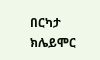በርካታ ክሌይሞር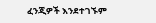ፈንጂዎች እንደተገኙም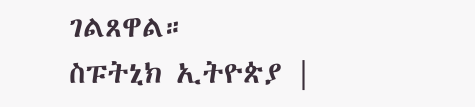ገልጸዋል።
ስፑትኒክ ኢትዮጵያ |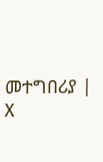መተግበሪያ | X